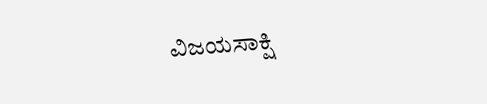ವಿಜಯಸಾಕ್ಷಿ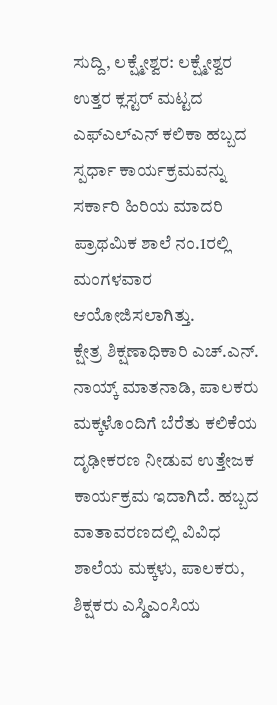ಸುದ್ದಿ, ಲಕ್ಷ್ಮೇಶ್ವರ: ಲಕ್ಷ್ಮೇಶ್ವರ ಉತ್ತರ ಕ್ಲಸ್ಟರ್ ಮಟ್ಟದ ಎಫ್ಎಲ್ಎನ್ ಕಲಿಕಾ ಹಬ್ಬದ ಸ್ಪರ್ಧಾ ಕಾರ್ಯಕ್ರಮವನ್ನು ಸರ್ಕಾರಿ ಹಿರಿಯ ಮಾದರಿ ಪ್ರಾಥಮಿಕ ಶಾಲೆ ನಂ.1ರಲ್ಲಿ ಮಂಗಳವಾರ ಆಯೋಜಿಸಲಾಗಿತ್ತು.
ಕ್ಷೇತ್ರ ಶಿಕ್ಷಣಾಧಿಕಾರಿ ಎಚ್.ಎನ್. ನಾಯ್ಕ್ ಮಾತನಾಡಿ, ಪಾಲಕರು ಮಕ್ಕಳೊಂದಿಗೆ ಬೆರೆತು ಕಲಿಕೆಯ ದೃಢೀಕರಣ ನೀಡುವ ಉತ್ತೇಜಕ ಕಾರ್ಯಕ್ರಮ ಇದಾಗಿದೆ. ಹಬ್ಬದ ವಾತಾವರಣದಲ್ಲಿ ವಿವಿಧ ಶಾಲೆಯ ಮಕ್ಕಳು, ಪಾಲಕರು, ಶಿಕ್ಷಕರು ಎಸ್ಡಿಎಂಸಿಯ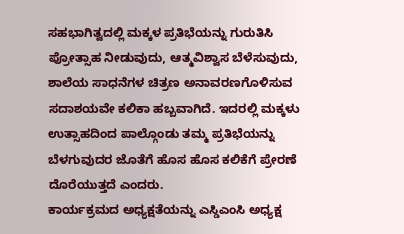ಸಹಭಾಗಿತ್ವದಲ್ಲಿ ಮಕ್ಕಳ ಪ್ರತಿಭೆಯನ್ನು ಗುರುತಿಸಿ ಪ್ರೋತ್ಸಾಹ ನೀಡುವುದು, ಆತ್ಮವಿಶ್ವಾಸ ಬೆಳೆಸುವುದು, ಶಾಲೆಯ ಸಾಧನೆಗಳ ಚಿತ್ರಣ ಅನಾವರಣಗೊಳಿಸುವ ಸದಾಶಯವೇ ಕಲಿಕಾ ಹಬ್ಬವಾಗಿದೆ. ಇದರಲ್ಲಿ ಮಕ್ಕಳು ಉತ್ಸಾಹದಿಂದ ಪಾಲ್ಗೊಂಡು ತಮ್ಮ ಪ್ರತಿಭೆಯನ್ನು ಬೆಳಗುವುದರ ಜೊತೆಗೆ ಹೊಸ ಹೊಸ ಕಲಿಕೆಗೆ ಪ್ರೇರಣೆ ದೊರೆಯುತ್ತದೆ ಎಂದರು.
ಕಾರ್ಯಕ್ರಮದ ಅಧ್ಯಕ್ಷತೆಯನ್ನು ಎಸ್ಡಿಎಂಸಿ ಅಧ್ಯಕ್ಷ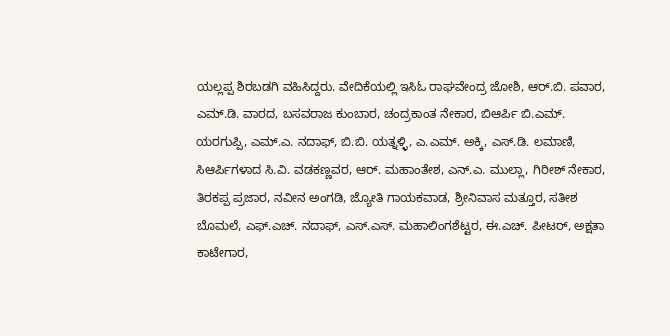ಯಲ್ಲಪ್ಪ ಶಿರಬಡಗಿ ವಹಿಸಿದ್ದರು. ವೇದಿಕೆಯಲ್ಲಿ ಇಸಿಓ ರಾಘವೇಂದ್ರ ಜೋಶಿ, ಆರ್.ಬಿ. ಪವಾರ, ಎಮ್.ಡಿ. ವಾರದ, ಬಸವರಾಜ ಕುಂಬಾರ, ಚಂದ್ರಕಾಂತ ನೇಕಾರ, ಬಿಆರ್ಪಿ ಬಿ.ಎಮ್. ಯರಗುಪ್ಪಿ, ಎಮ್.ಎ. ನದಾಫ್, ಬಿ.ಬಿ. ಯತ್ನಳ್ಳಿ, ಎ.ಎಮ್. ಅಕ್ಕಿ, ಎಸ್.ಡಿ. ಲಮಾಣಿ, ಸಿಆರ್ಪಿಗಳಾದ ಸಿ.ವಿ. ವಡಕಣ್ಣವರ, ಆರ್. ಮಹಾಂತೇಶ, ಎನ್.ಎ. ಮುಲ್ಲಾ, ಗಿರೀಶ್ ನೇಕಾರ, ತಿರಕಪ್ಪ ಪ್ರಜಾರ, ನವೀನ ಅಂಗಡಿ, ಜ್ಯೋತಿ ಗಾಯಕವಾಡ, ಶ್ರೀನಿವಾಸ ಮತ್ತೂರ, ಸತೀಶ ಬೊಮಲೆ, ಎಫ್.ಎಚ್. ನದಾಫ್, ಎಸ್.ಎಸ್. ಮಹಾಲಿಂಗಶೆಟ್ಟರ, ಈ.ಎಚ್. ಪೀಟರ್, ಅಕ್ಷತಾ ಕಾಟೇಗಾರ,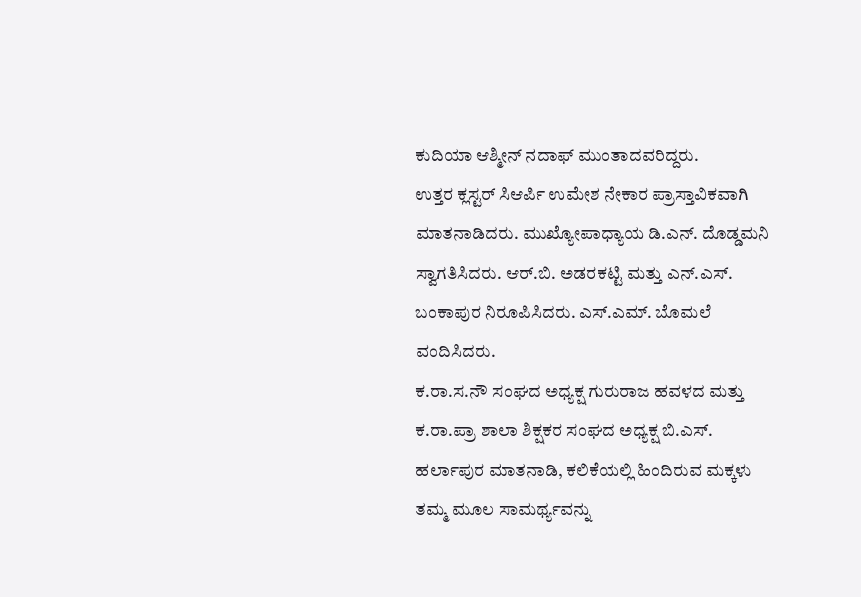ಕುದಿಯಾ ಆಶ್ಮೀನ್ ನದಾಫ್ ಮುಂತಾದವರಿದ್ದರು.
ಉತ್ತರ ಕ್ಲಸ್ಟರ್ ಸಿಆರ್ಪಿ ಉಮೇಶ ನೇಕಾರ ಪ್ರಾಸ್ತಾವಿಕವಾಗಿ ಮಾತನಾಡಿದರು. ಮುಖ್ಯೋಪಾಧ್ಯಾಯ ಡಿ.ಎನ್. ದೊಡ್ಡಮನಿ ಸ್ವಾಗತಿಸಿದರು. ಆರ್.ಬಿ. ಅಡರಕಟ್ಟಿ ಮತ್ತು ಎನ್.ಎಸ್. ಬಂಕಾಪುರ ನಿರೂಪಿಸಿದರು. ಎಸ್.ಎಮ್. ಬೊಮಲೆ ವಂದಿಸಿದರು.
ಕ.ರಾ.ಸ.ನೌ ಸಂಘದ ಅಧ್ಯಕ್ಷ ಗುರುರಾಜ ಹವಳದ ಮತ್ತು ಕ.ರಾ.ಪ್ರಾ ಶಾಲಾ ಶಿಕ್ಷಕರ ಸಂಘದ ಅಧ್ಯಕ್ಷ ಬಿ.ಎಸ್. ಹರ್ಲಾಪುರ ಮಾತನಾಡಿ, ಕಲಿಕೆಯಲ್ಲಿ ಹಿಂದಿರುವ ಮಕ್ಕಳು ತಮ್ಮ ಮೂಲ ಸಾಮರ್ಥ್ಯವನ್ನು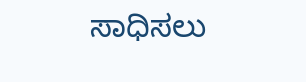ಸಾಧಿಸಲು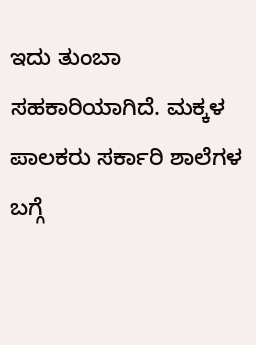ಇದು ತುಂಬಾ ಸಹಕಾರಿಯಾಗಿದೆ. ಮಕ್ಕಳ ಪಾಲಕರು ಸರ್ಕಾರಿ ಶಾಲೆಗಳ ಬಗ್ಗೆ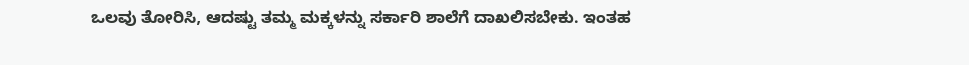ಒಲವು ತೋರಿಸಿ, ಆದಷ್ಟು ತಮ್ಮ ಮಕ್ಕಳನ್ನು ಸರ್ಕಾರಿ ಶಾಲೆಗೆ ದಾಖಲಿಸಬೇಕು. ಇಂತಹ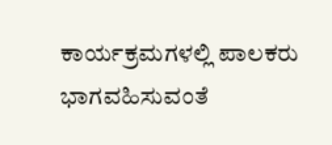ಕಾರ್ಯಕ್ರಮಗಳಲ್ಲಿ ಪಾಲಕರು ಭಾಗವಹಿಸುವಂತೆ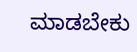ಮಾಡಬೇಕು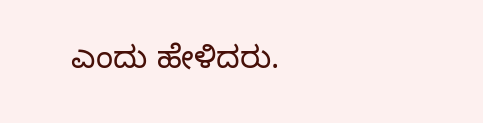ಎಂದು ಹೇಳಿದರು.